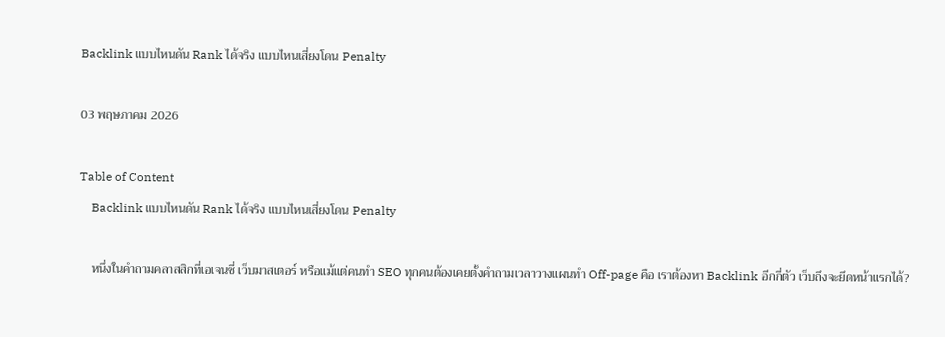Backlink แบบไหนดัน Rank ได้จริง แบบไหนเสี่ยงโดน Penalty

03 พฤษภาคม 2026

Table of Content
    Backlink แบบไหนดัน Rank ได้จริง แบบไหนเสี่ยงโดน Penalty

    หนึ่งในคำถามคลาสสิกที่เอเจนซี่ เว็บมาสเตอร์ หรือแม้แต่คนทำ SEO ทุกคนต้องเคยตั้งคำถามเวลาวางแผนทำ Off-page คือ เราต้องหา Backlink อีกกี่ตัว เว็บถึงจะยึดหน้าแรกได้?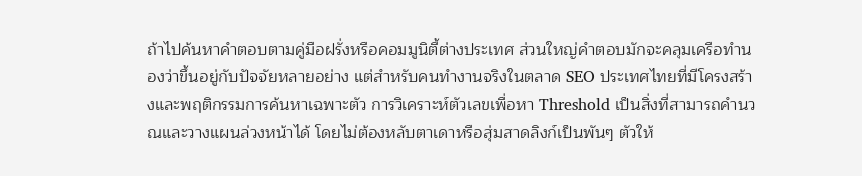ถ้าไปค้นหาคำตอบตามคู่มือฝรั่งหรือคอมมูนิตี้ต่างประเทศ ส่วนใหญ่คำตอบมักจะคลุมเครือทำนองว่าขึ้นอยู่กับปัจจัยหลายอย่าง แต่สำหรับคนทำงานจริงในตลาด SEO ประเทศไทยที่มีโครงสร้างและพฤติกรรมการค้นหาเฉพาะตัว การวิเคราะห์ตัวเลขเพื่อหา Threshold เป็นสิ่งที่สามารถคำนวณและวางแผนล่วงหน้าได้ โดยไม่ต้องหลับตาเดาหรือสุ่มสาดลิงก์เป็นพันๆ ตัวให้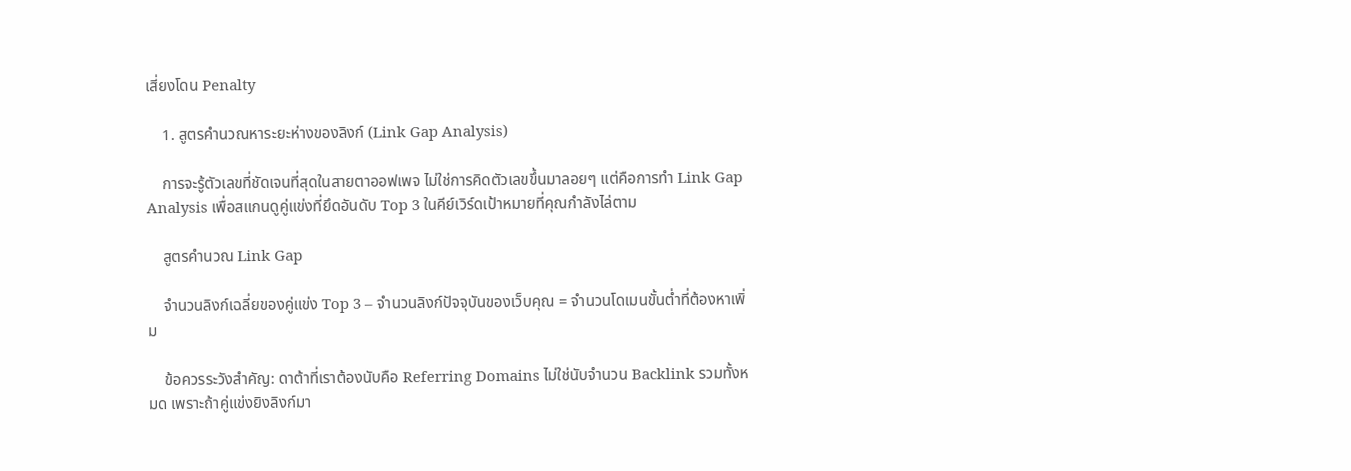เสี่ยงโดน Penalty

    1. สูตรคำนวณหาระยะห่างของลิงก์ (Link Gap Analysis)

    การจะรู้ตัวเลขที่ชัดเจนที่สุดในสายตาออฟเพจ ไม่ใช่การคิดตัวเลขขึ้นมาลอยๆ แต่คือการทำ Link Gap Analysis เพื่อสแกนดูคู่แข่งที่ยึดอันดับ Top 3 ในคีย์เวิร์ดเป้าหมายที่คุณกำลังไล่ตาม

    สูตรคำนวณ Link Gap

    จำนวนลิงก์เฉลี่ยของคู่แข่ง Top 3 – จำนวนลิงก์ปัจจุบันของเว็บคุณ = จำนวนโดเมนขั้นต่ำที่ต้องหาเพิ่ม

    ข้อควรระวังสำคัญ: ดาต้าที่เราต้องนับคือ Referring Domains ไม่ใช่นับจำนวน Backlink รวมทั้งหมด เพราะถ้าคู่แข่งยิงลิงก์มา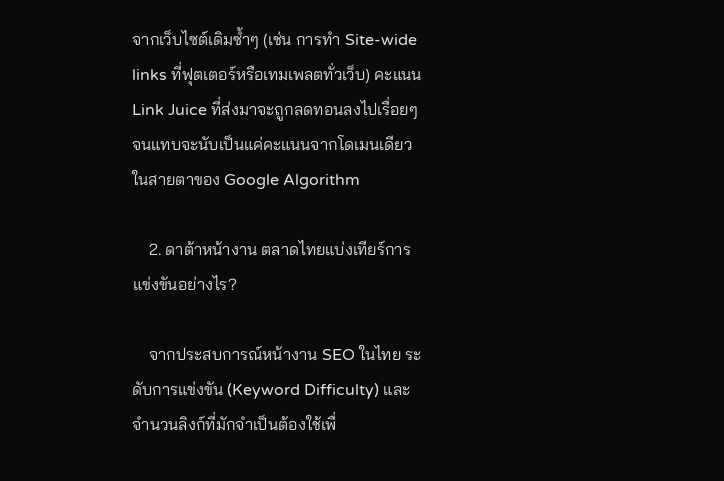จากเว็บไซต์เดิมซ้ำๆ (เช่น การทำ Site-wide links ที่ฟุตเตอร์หรือเทมเพลตทั่วเว็บ) คะแนน Link Juice ที่ส่งมาจะถูกลดทอนลงไปเรื่อยๆ จนแทบจะนับเป็นแค่คะแนนจากโดเมนเดียวในสายตาของ Google Algorithm

    2. ดาต้าหน้างาน ตลาดไทยแบ่งเทียร์การแข่งขันอย่างไร?

    จากประสบการณ์หน้างาน SEO ในไทย ระดับการแข่งขัน (Keyword Difficulty) และจำนวนลิงก์ที่มักจำเป็นต้องใช้เพื่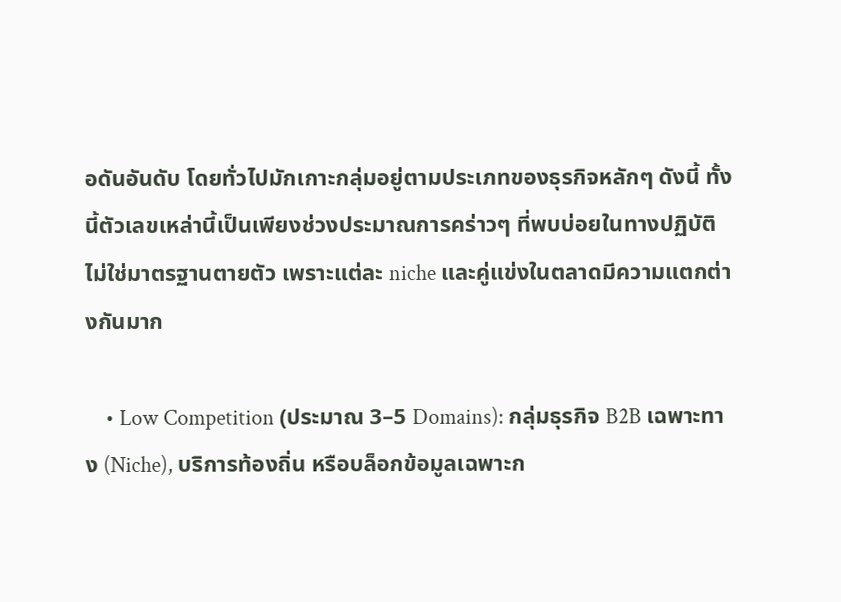อดันอันดับ โดยทั่วไปมักเกาะกลุ่มอยู่ตามประเภทของธุรกิจหลักๆ ดังนี้ ทั้งนี้ตัวเลขเหล่านี้เป็นเพียงช่วงประมาณการคร่าวๆ ที่พบบ่อยในทางปฏิบัติ ไม่ใช่มาตรฐานตายตัว เพราะแต่ละ niche และคู่แข่งในตลาดมีความแตกต่างกันมาก

    • Low Competition (ประมาณ 3–5 Domains): กลุ่มธุรกิจ B2B เฉพาะทาง (Niche), บริการท้องถิ่น หรือบล็อกข้อมูลเฉพาะก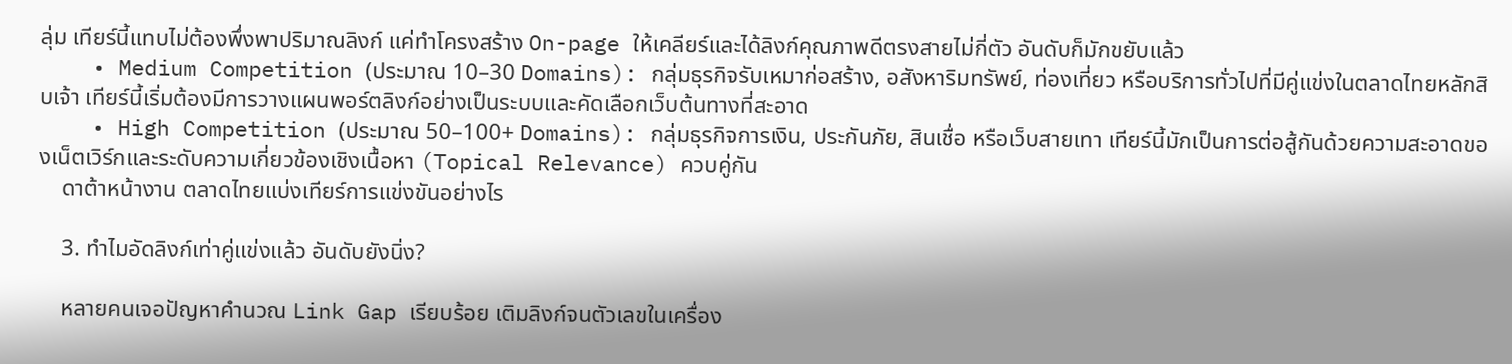ลุ่ม เทียร์นี้แทบไม่ต้องพึ่งพาปริมาณลิงก์ แค่ทำโครงสร้าง On-page ให้เคลียร์และได้ลิงก์คุณภาพดีตรงสายไม่กี่ตัว อันดับก็มักขยับแล้ว
    • Medium Competition (ประมาณ 10–30 Domains): กลุ่มธุรกิจรับเหมาก่อสร้าง, อสังหาริมทรัพย์, ท่องเที่ยว หรือบริการทั่วไปที่มีคู่แข่งในตลาดไทยหลักสิบเจ้า เทียร์นี้เริ่มต้องมีการวางแผนพอร์ตลิงก์อย่างเป็นระบบและคัดเลือกเว็บต้นทางที่สะอาด
    • High Competition (ประมาณ 50–100+ Domains): กลุ่มธุรกิจการเงิน, ประกันภัย, สินเชื่อ หรือเว็บสายเทา เทียร์นี้มักเป็นการต่อสู้กันด้วยความสะอาดของเน็ตเวิร์กและระดับความเกี่ยวข้องเชิงเนื้อหา (Topical Relevance) ควบคู่กัน
    ดาต้าหน้างาน ตลาดไทยแบ่งเทียร์การแข่งขันอย่างไร

    3. ทำไมอัดลิงก์เท่าคู่แข่งแล้ว อันดับยังนิ่ง?

    หลายคนเจอปัญหาคำนวณ Link Gap เรียบร้อย เติมลิงก์จนตัวเลขในเครื่อง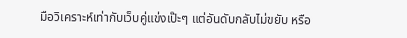มือวิเคราะห์เท่ากับเว็บคู่แข่งเป๊ะๆ แต่อันดับกลับไม่ขยับ หรือ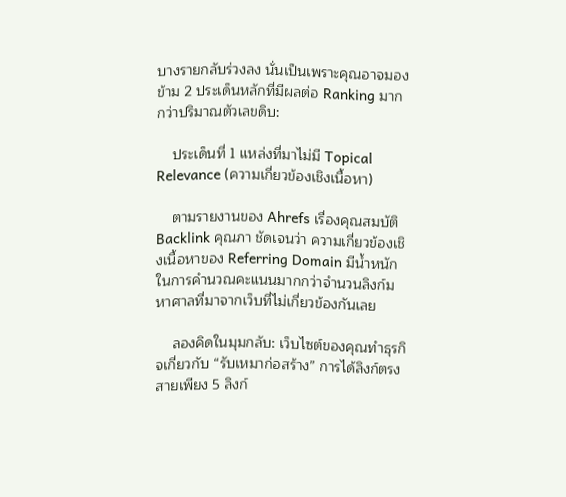บางรายกลับร่วงลง นั่นเป็นเพราะคุณอาจมองข้าม 2 ประเด็นหลักที่มีผลต่อ Ranking มากกว่าปริมาณตัวเลขดิบ:

    ประเด็นที่ 1 แหล่งที่มาไม่มี Topical Relevance (ความเกี่ยวข้องเชิงเนื้อหา)

    ตามรายงานของ Ahrefs เรื่องคุณสมบัติ Backlink คุณภา ชัดเจนว่า ความเกี่ยวข้องเชิงเนื้อหาของ Referring Domain มีน้ำหนักในการคำนวณคะแนนมากกว่าจำนวนลิงก์มหาศาลที่มาจากเว็บที่ไม่เกี่ยวข้องกันเลย

    ลองคิดในมุมกลับ: เว็บไซต์ของคุณทำธุรกิจเกี่ยวกับ “รับเหมาก่อสร้าง” การได้ลิงก์ตรงสายเพียง 5 ลิงก์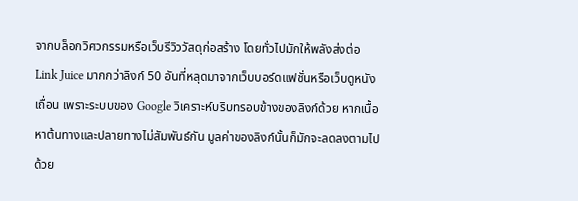จากบล็อกวิศวกรรมหรือเว็บรีวิววัสดุก่อสร้าง โดยทั่วไปมักให้พลังส่งต่อ Link Juice มากกว่าลิงก์ 50 อันที่หลุดมาจากเว็บบอร์ดแฟชั่นหรือเว็บดูหนังเถื่อน เพราะระบบของ Google วิเคราะห์บริบทรอบข้างของลิงก์ด้วย หากเนื้อหาต้นทางและปลายทางไม่สัมพันธ์กัน มูลค่าของลิงก์นั้นก็มักจะลดลงตามไปด้วย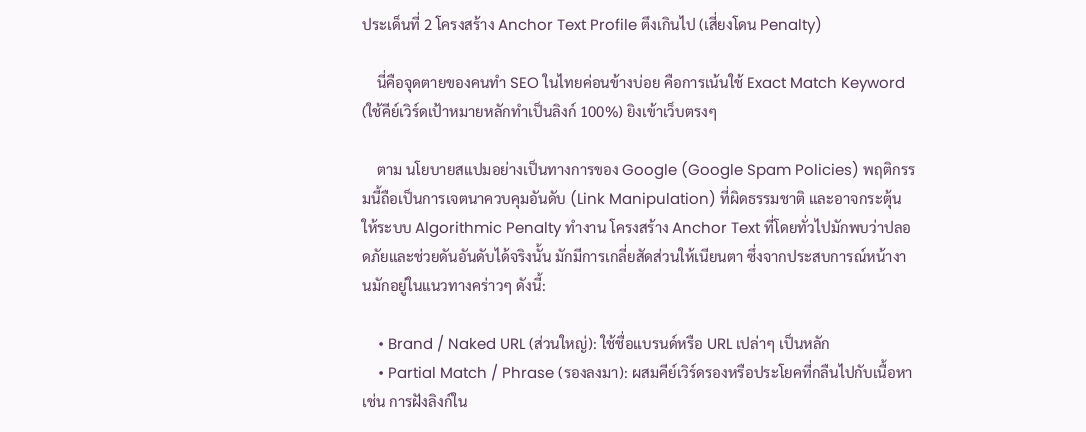ประเด็นที่ 2 โครงสร้าง Anchor Text Profile ตึงเกินไป (เสี่ยงโดน Penalty)

    นี่คือจุดตายของคนทำ SEO ในไทยค่อนข้างบ่อย คือการเน้นใช้ Exact Match Keyword (ใช้คีย์เวิร์ดเป้าหมายหลักทำเป็นลิงก์ 100%) ยิงเข้าเว็บตรงๆ

    ตาม นโยบายสแปมอย่างเป็นทางการของ Google (Google Spam Policies) พฤติกรรมนี้ถือเป็นการเจตนาควบคุมอันดับ (Link Manipulation) ที่ผิดธรรมชาติ และอาจกระตุ้นให้ระบบ Algorithmic Penalty ทำงาน โครงสร้าง Anchor Text ที่โดยทั่วไปมักพบว่าปลอดภัยและช่วยดันอันดับได้จริงนั้น มักมีการเกลี่ยสัดส่วนให้เนียนตา ซึ่งจากประสบการณ์หน้างานมักอยู่ในแนวทางคร่าวๆ ดังนี้:

    • Brand / Naked URL (ส่วนใหญ่): ใช้ชื่อแบรนด์หรือ URL เปล่าๆ เป็นหลัก
    • Partial Match / Phrase (รองลงมา): ผสมคีย์เวิร์ดรองหรือประโยคที่กลืนไปกับเนื้อหา เช่น การฝังลิงก์ใน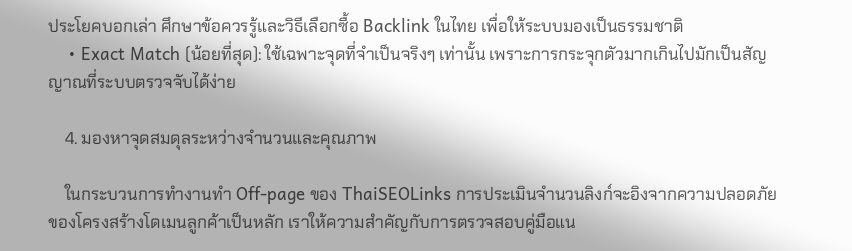ประโยคบอกเล่า ศึกษาข้อควรรู้และวิธีเลือกซื้อ Backlink ในไทย เพื่อให้ระบบมองเป็นธรรมชาติ
    • Exact Match (น้อยที่สุด): ใช้เฉพาะจุดที่จำเป็นจริงๆ เท่านั้น เพราะการกระจุกตัวมากเกินไปมักเป็นสัญญาณที่ระบบตรวจจับได้ง่าย

    4. มองหาจุดสมดุลระหว่างจำนวนและคุณภาพ

    ในกระบวนการทำงานทำ Off-page ของ ThaiSEOLinks การประเมินจำนวนลิงก์จะอิงจากความปลอดภัยของโครงสร้างโดเมนลูกค้าเป็นหลัก เราให้ความสำคัญกับการตรวจสอบคู่มือแน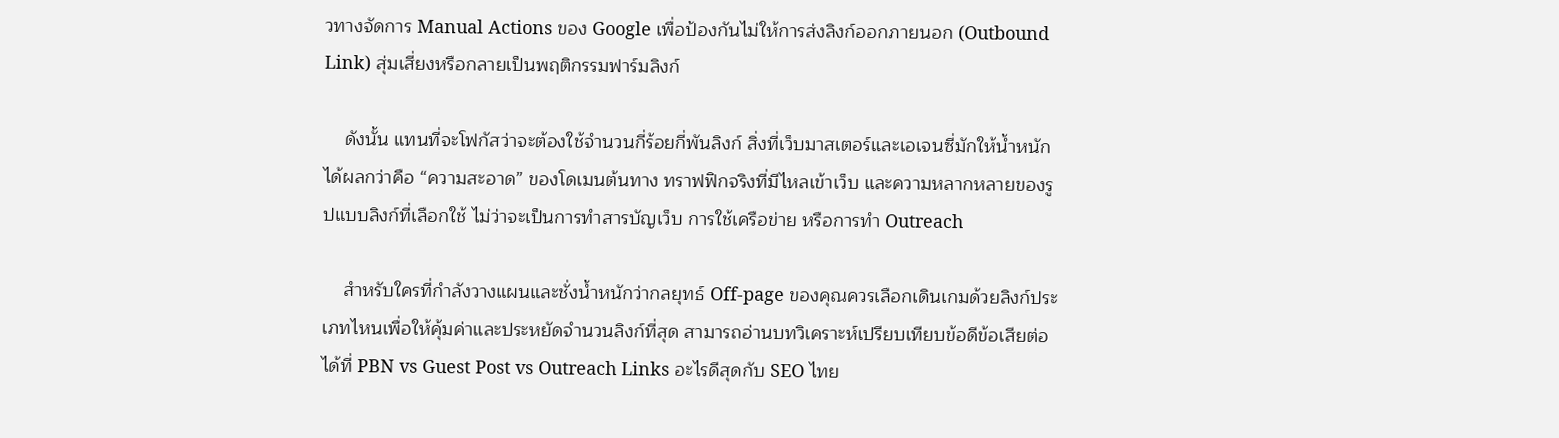วทางจัดการ Manual Actions ของ Google เพื่อป้องกันไม่ให้การส่งลิงก์ออกภายนอก (Outbound Link) สุ่มเสี่ยงหรือกลายเป็นพฤติกรรมฟาร์มลิงก์

    ดังนั้น แทนที่จะโฟกัสว่าจะต้องใช้จำนวนกี่ร้อยกี่พันลิงก์ สิ่งที่เว็บมาสเตอร์และเอเจนซี่มักให้น้ำหนักได้ผลกว่าคือ “ความสะอาด” ของโดเมนต้นทาง ทราฟฟิกจริงที่มีไหลเข้าเว็บ และความหลากหลายของรูปแบบลิงก์ที่เลือกใช้ ไม่ว่าจะเป็นการทำสารบัญเว็บ การใช้เครือข่าย หรือการทำ Outreach

    สำหรับใครที่กำลังวางแผนและชั่งน้ำหนักว่ากลยุทธ์ Off-page ของคุณควรเลือกเดินเกมด้วยลิงก์ประเภทไหนเพื่อให้คุ้มค่าและประหยัดจำนวนลิงก์ที่สุด สามารถอ่านบทวิเคราะห์เปรียบเทียบข้อดีข้อเสียต่อได้ที่ PBN vs Guest Post vs Outreach Links อะไรดีสุดกับ SEO ไทย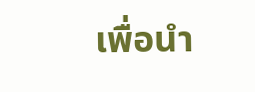เพื่อนำ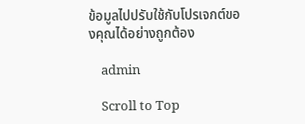ข้อมูลไปปรับใช้กับโปรเจกต์ของคุณได้อย่างถูกต้อง

    admin

    Scroll to Top